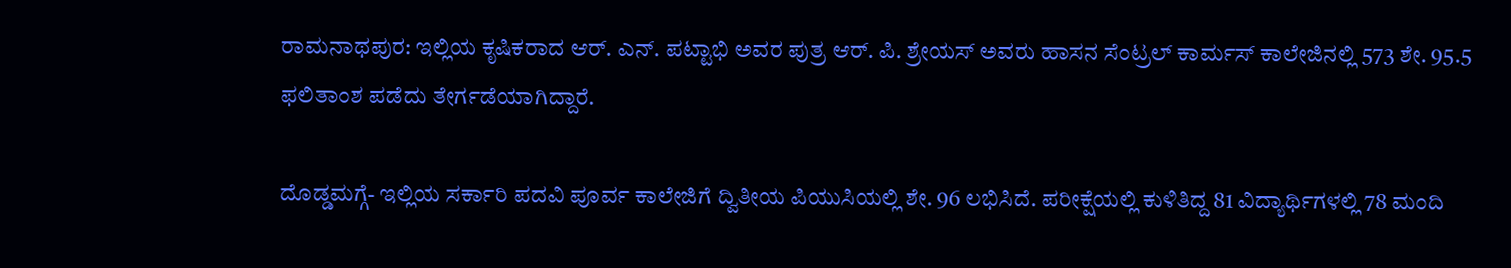ರಾಮನಾಥಪುರ: ಇಲ್ಲಿಯ ಕೃಷಿಕರಾದ ಆರ್‌. ಎನ್. ಪಟ್ಟಾಭಿ ಅವರ ಪುತ್ರ ಆರ್‌. ಪಿ. ಶ್ರೇಯಸ್ ಅವರು ಹಾಸನ ಸೆಂಟ್ರಲ್ ಕಾರ್ಮಸ್ ಕಾಲೇಜಿನಲ್ಲಿ 573 ಶೇ. 95.5 ಫಲಿತಾಂಶ ಪಡೆದು ತೇರ್ಗಡೆಯಾಗಿದ್ದಾರೆ.

ದೊಡ್ಡಮಗ್ಗೆ- ಇಲ್ಲಿಯ ಸರ್ಕಾರಿ ಪದವಿ ಪೂರ್ವ ಕಾಲೇಜಿಗೆ ದ್ವಿತೀಯ ಪಿಯುಸಿಯಲ್ಲಿ ಶೇ. 96 ಲಭಿಸಿದೆ. ಪರೀಕ್ಷೆಯಲ್ಲಿ ಕುಳಿತಿದ್ದ 81 ವಿದ್ಯಾರ್ಥಿಗಳಲ್ಲಿ 78 ಮಂದಿ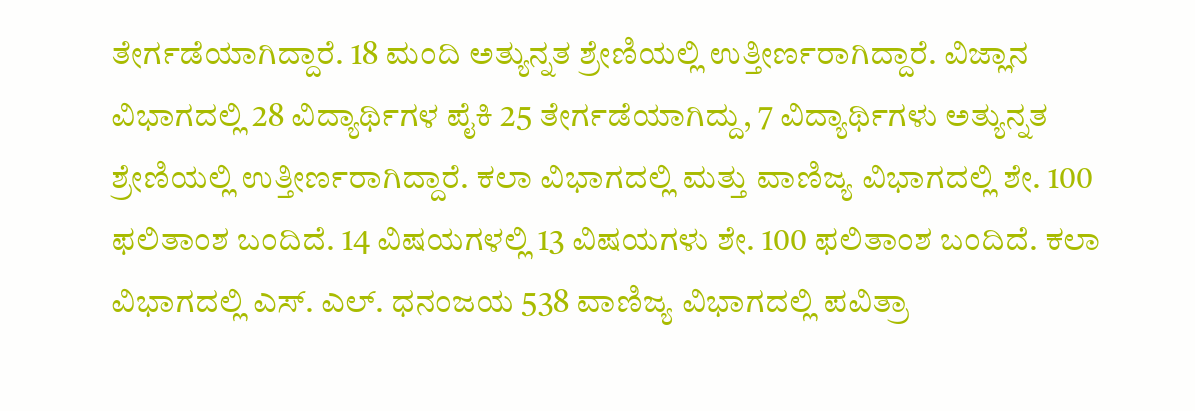ತೇರ್ಗಡೆಯಾಗಿದ್ದಾರೆ. 18 ಮಂದಿ ಅತ್ಯುನ್ನತ ಶ್ರೇಣಿಯಲ್ಲಿ ಉತ್ತೀರ್ಣರಾಗಿದ್ದಾರೆ. ವಿಜ್ಲಾನ ವಿಭಾಗದಲ್ಲಿ 28 ವಿದ್ಯಾರ್ಥಿಗಳ ಪೈಕಿ 25 ತೇರ್ಗಡೆಯಾಗಿದ್ದು, 7 ವಿದ್ಯಾರ್ಥಿಗಳು ಅತ್ಯುನ್ನತ ಶ್ರೇಣಿಯಲ್ಲಿ ಉತ್ತೀರ್ಣರಾಗಿದ್ದಾರೆ. ಕಲಾ ವಿಭಾಗದಲ್ಲಿ ಮತ್ತು ವಾಣಿಜ್ಯ ವಿಭಾಗದಲ್ಲಿ ಶೇ. 100 ಫಲಿತಾಂಶ ಬಂದಿದೆ. 14 ವಿಷಯಗಳಲ್ಲಿ 13 ವಿಷಯಗಳು ಶೇ. 100 ಫಲಿತಾಂಶ ಬಂದಿದೆ. ಕಲಾ ವಿಭಾಗದಲ್ಲಿ ಎಸ್. ಎಲ್. ಧನಂಜಯ 538 ವಾಣಿಜ್ಯ ವಿಭಾಗದಲ್ಲಿ ಪವಿತ್ರಾ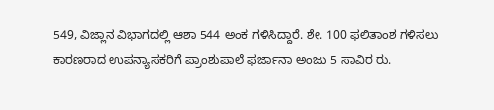549, ವಿಜ್ಲಾನ ವಿಭಾಗದಲ್ಲಿ ಆಶಾ 544 ಅಂಕ ಗಳಿಸಿದ್ದಾರೆ. ಶೇ. 100 ಫಲಿತಾಂಶ ಗಳಿಸಲು ಕಾರಣರಾದ ಉಪನ್ಯಾಸಕರಿಗೆ ಪ್ರಾಂಶುಪಾಲೆ ಫರ್ಜಾನಾ ಅಂಜು 5 ಸಾವಿರ ರು.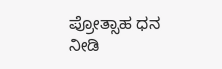ಪ್ರೋತ್ಸಾಹ ಧನ ನೀಡಿ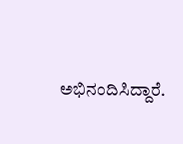ಅಭಿನಂದಿಸಿದ್ದಾರೆ.